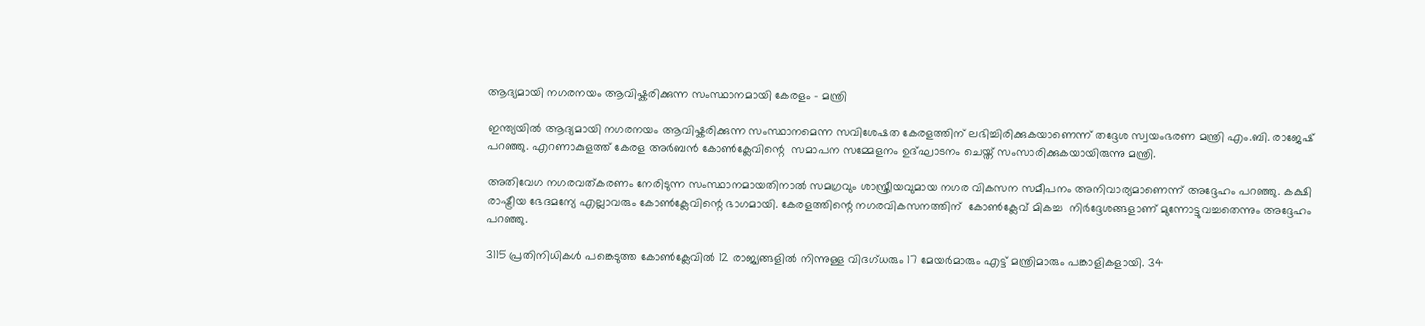ആദ്യമായി നഗരനയം ആവിഷ്കരിക്കുന്ന സംസ്ഥാനമായി കേരളം – മന്ത്രി

ഇന്ത്യയിൽ ആദ്യമായി നഗരനയം ആവിഷ്കരിക്കുന്ന സംസ്ഥാനമെന്ന സവിശേഷത കേരളത്തിന് ലഭിച്ചിരിക്കുകയാണെന്ന് തദ്ദേശ സ്വയംഭരണ മന്ത്രി എം.ബി. രാജേഷ് പറഞ്ഞു. എറണാകുളത്ത് കേരള അർബൻ കോൺക്ലേവിന്റെ  സമാപന സമ്മേളനം ഉദ്ഘാടനം ചെയ്ത് സംസാരിക്കുകയായിരുന്നു മന്ത്രി.

അതിവേഗ നഗരവത്കരണം നേരിടുന്ന സംസ്ഥാനമായതിനാൽ സമഗ്രവും ശാസ്ത്രീയവുമായ നഗര വികസന സമീപനം അനിവാര്യമാണെന്ന് അദ്ദേഹം പറഞ്ഞു. കക്ഷി രാഷ്ട്രീയ ഭേദമന്യേ എല്ലാവരും കോൺക്ലേവിന്റെ ഭാഗമായി. കേരളത്തിന്റെ നഗരവികസനത്തിന്  കോൺക്ലേവ് മികച്ച  നിർദ്ദേശങ്ങളാണ് മുന്നോട്ടുവച്ചതെന്നും അദ്ദേഹം പറഞ്ഞു.

3115 പ്രതിനിധികൾ പങ്കെടുത്ത കോൺക്ലേവിൽ 12 രാജ്യങ്ങളിൽ നിന്നുള്ള വിദഗ്ധരും 17 മേയർമാരും എട്ട് മന്ത്രിമാരും പങ്കാളികളായി. 34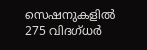സെഷനുകളിൽ 275 വിദഗ്ധർ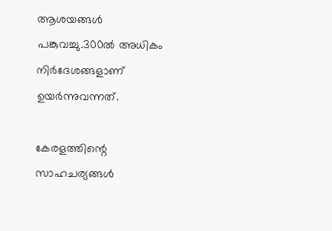ആശയങ്ങൾ പങ്കുവച്ചു.300ൽ അധികം നിർദേശങ്ങളാണ് ഉയർന്നുവന്നത്.

കേരളത്തിന്റെ സാഹചര്യങ്ങൾ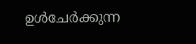ഉൾചേർക്കുന്ന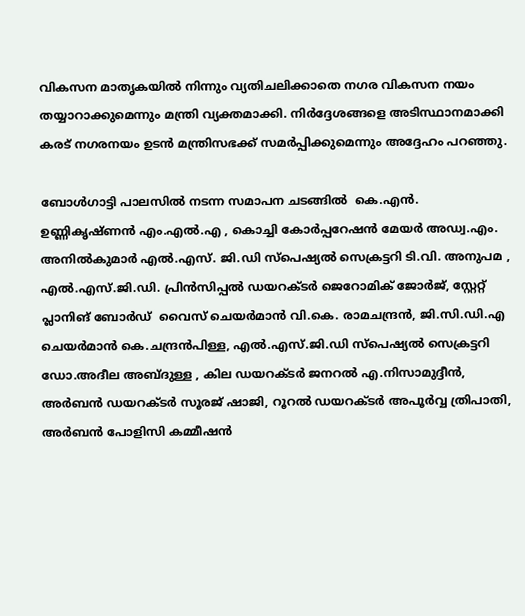വികസന മാതൃകയിൽ നിന്നും വ്യതിചലിക്കാതെ നഗര വികസന നയം തയ്യാറാക്കുമെന്നും മന്ത്രി വ്യക്തമാക്കി. നിർദ്ദേശങ്ങളെ അടിസ്ഥാനമാക്കി കരട് നഗരനയം ഉടൻ മന്ത്രിസഭക്ക് സമർപ്പിക്കുമെന്നും അദ്ദേഹം പറഞ്ഞു.

ബോൾഗാട്ടി പാലസിൽ നടന്ന സമാപന ചടങ്ങിൽ  കെ.എൻ. ഉണ്ണികൃഷ്ണൻ എം.എൽ.എ , കൊച്ചി കോർപ്പറേഷൻ മേയർ അഡ്വ.എം. അനിൽകുമാർ എൽ.എസ്. ജി.ഡി സ്പെഷ്യൽ സെക്രട്ടറി ടി.വി. അനുപമ , എൽ.എസ്.ജി.ഡി. പ്രിൻസിപ്പൽ ഡയറക്ടർ ജെറോമിക് ജോർജ്, സ്റ്റേറ്റ് പ്ലാനിങ് ബോർഡ്  വൈസ് ചെയർമാൻ വി.കെ. രാമചന്ദ്രൻ, ജി.സി.ഡി.എ ചെയർമാൻ കെ.ചന്ദ്രൻപിള്ള, എൽ.എസ്.ജി.ഡി സ്പെഷ്യൽ സെക്രട്ടറി ഡോ.അദീല അബ്ദുള്ള , കില ഡയറക്ടർ ജനറൽ എ.നിസാമുദ്ദീൻ,  അർബൻ ഡയറക്ടർ സൂരജ് ഷാജി, റൂറൽ ഡയറക്ടർ അപൂർവ്വ ത്രിപാതി,  അർബൻ പോളിസി കമ്മീഷൻ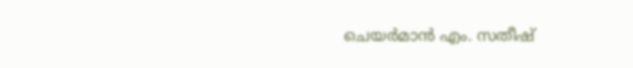ചെയർമാൻ എം. സതീഷ്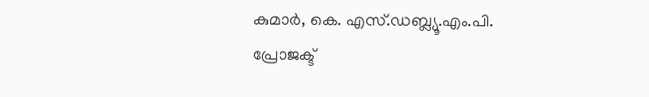കുമാർ, കെ. എസ്.ഡബ്ല്യൂ.എം.പി. പ്രോജക്ട്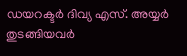ഡയറക്ടർ ദിവ്യ എസ്. അയ്യർ    തുടങ്ങിയവർ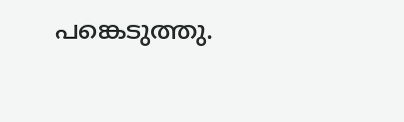പങ്കെടുത്തു.